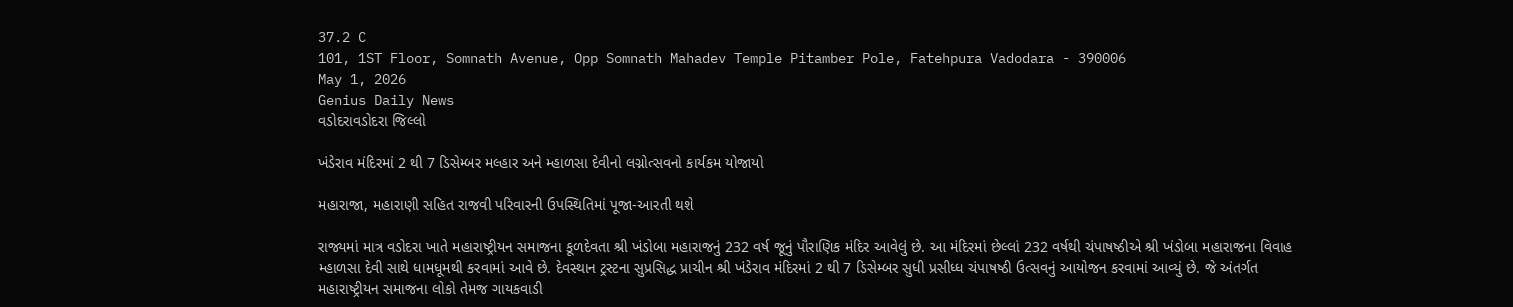37.2 C
101, 1ST Floor, Somnath Avenue, Opp Somnath Mahadev Temple Pitamber Pole, Fatehpura Vadodara - 390006
May 1, 2026
Genius Daily News
વડોદરાવડોદરા જિલ્લો

ખંડેરાવ મંદિરમાં 2 થી 7 ડિસેમ્બર મલ્હાર અને મ્હાળસા દેવીનો લગ્નોત્સવનો કાર્યકમ યોજાયો

મહારાજા, મહારાણી સહિત રાજવી પરિવારની ઉપસ્થિતિમાં પૂજા-આરતી થશે

રાજ્યમાં માત્ર વડોદરા ખાતે મહારાષ્ટ્રીયન સમાજના કૂળદેવતા શ્રી ખંડોબા મહારાજનું 232 વર્ષ જૂનું પૌરાણિક મંદિર આવેલું છે. આ મંદિરમાં છેલ્લાં 232 વર્ષથી ચંપાષષ્ઠીએ શ્રી ખંડોબા મહારાજના વિવાહ મ્હાળસા દેવી સાથે ધામધૂમથી કરવામાં આવે છે. દેવસ્થાન ટ્રસ્ટના સુપ્રસિદ્ધ પ્રાચીન શ્રી ખંડેરાવ મંદિરમાં 2 થી 7 ડિસેમ્બર સુધી પ્રસીધ્ધ ચંપાષષ્ઠી ઉત્સવનું આયોજન કરવામાં આવ્યું છે. જે અંતર્ગત મહારાષ્ટ્રીયન સમાજના લોકો તેમજ ગાયકવાડી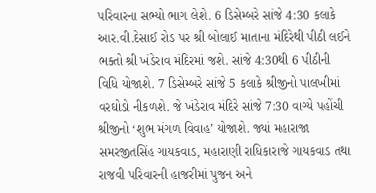પરિવારના સભ્યો ભાગ લેશે. 6 ડિસેમ્બરે સાંજે 4:30 કલાકે આર.વી.દેસાઈ રોડ પર શ્રી બોલાઈ માતાના મંદિરેથી પીઠી લઈને ભક્તો શ્રી ખંડેરાવ મંદિરમાં જશે. સાંજે 4:30થી 6 પીઠીની વિધિ યોજાશે. 7 ડિસેમ્બરે સાંજે 5 કલાકે શ્રીજીનો પાલખીમાં વરઘોડો નીકળશે. જે ખંડેરાવ મંદિરે સાંજે 7:30 વાગ્યે પહોંચી શ્રીજીનો ‘શુભ મંગળ વિવાહ’ યોજાશે. જ્યાં મહારાજા સમરજીતસિંહ ગાયકવાડ, મહારાણી રાધિકારાજે ગાયકવાડ તથા રાજવી પરિવારની હાજરીમાં પુજન અને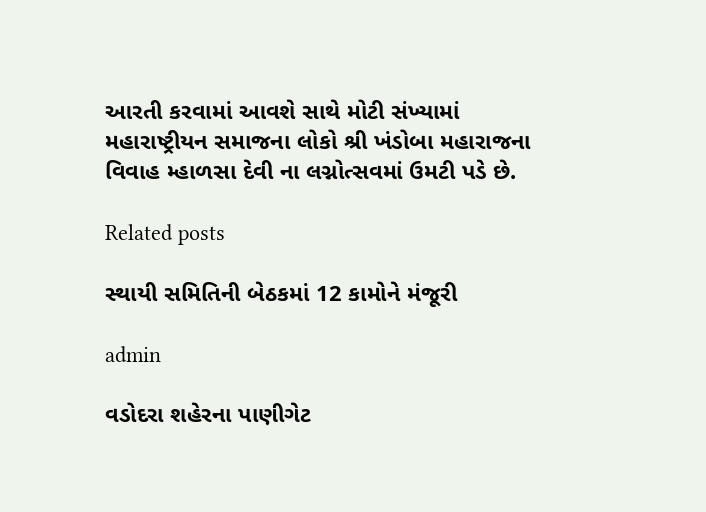આરતી કરવામાં આવશે સાથે મોટી સંખ્યામાં મહારાષ્ટ્રીયન સમાજના લોકો શ્રી ખંડોબા મહારાજના વિવાહ મ્હાળસા દેવી ના લગ્નોત્સવમાં ઉમટી પડે છે.

Related posts

સ્થાયી સમિતિની બેઠકમાં 12 કામોને મંજૂરી

admin

વડોદરા શહેરના પાણીગેટ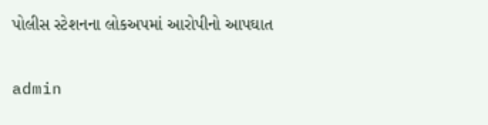પોલીસ સ્ટેશનના લોકઅપમાં આરોપીનો આપઘાત

admin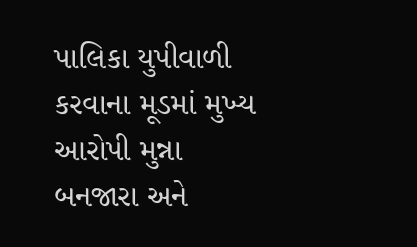પાલિકા યુપીવાળી કરવાના મૂડમાં મુખ્ય આરોપી મુન્ના બનજારા અને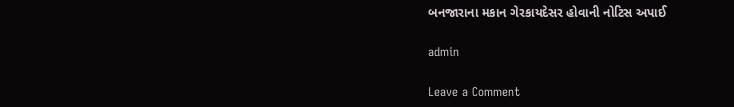બનજારાના મકાન ગેરકાયદેસર હોવાની નોટિસ અપાઈ

admin

Leave a Comment